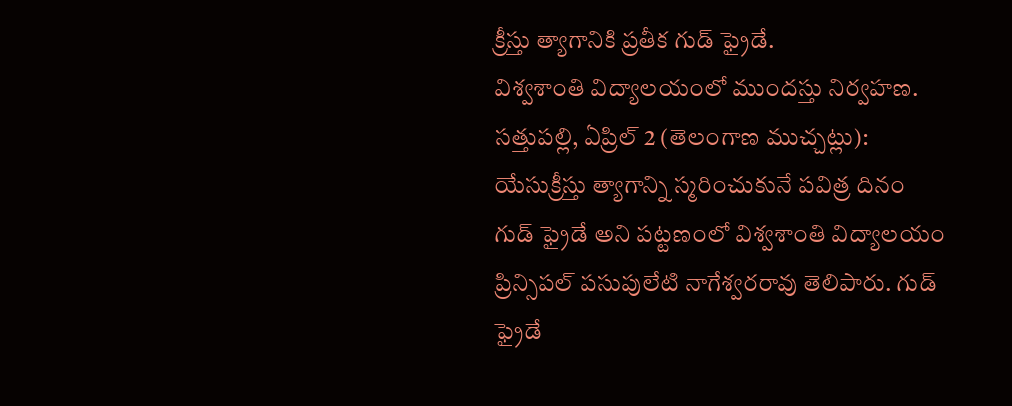క్రీస్తు త్యాగానికి ప్రతీక గుడ్ ఫ్రైడే.
విశ్వశాంతి విద్యాలయంలో ముందస్తు నిర్వహణ.
సత్తుపల్లి, ఏప్రిల్ 2 (తెలంగాణ ముచ్చట్లు):
యేసుక్రీస్తు త్యాగాన్ని స్మరించుకునే పవిత్ర దినం గుడ్ ఫ్రైడే అని పట్టణంలో విశ్వశాంతి విద్యాలయం ప్రిన్సిపల్ పసుపులేటి నాగేశ్వరరావు తెలిపారు. గుడ్ ఫ్రైడే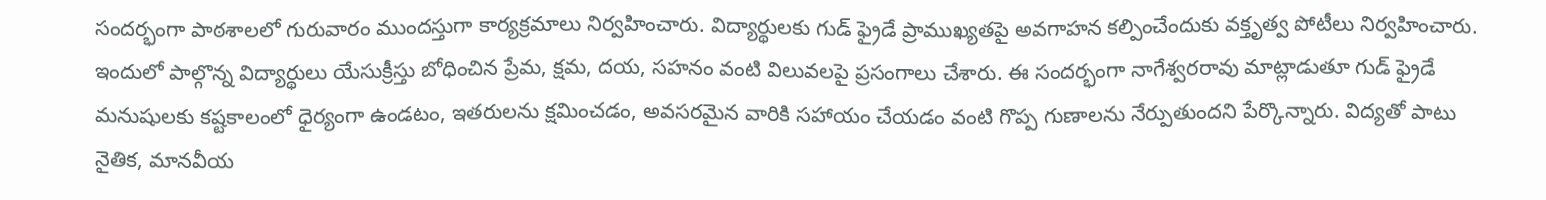సందర్భంగా పాఠశాలలో గురువారం ముందస్తుగా కార్యక్రమాలు నిర్వహించారు. విద్యార్థులకు గుడ్ ఫ్రైడే ప్రాముఖ్యతపై అవగాహన కల్పించేందుకు వక్తృత్వ పోటీలు నిర్వహించారు. ఇందులో పాల్గొన్న విద్యార్థులు యేసుక్రీస్తు బోధించిన ప్రేమ, క్షమ, దయ, సహనం వంటి విలువలపై ప్రసంగాలు చేశారు. ఈ సందర్భంగా నాగేశ్వరరావు మాట్లాడుతూ గుడ్ ఫ్రైడే మనుషులకు కష్టకాలంలో ధైర్యంగా ఉండటం, ఇతరులను క్షమించడం, అవసరమైన వారికి సహాయం చేయడం వంటి గొప్ప గుణాలను నేర్పుతుందని పేర్కొన్నారు. విద్యతో పాటు నైతిక, మానవీయ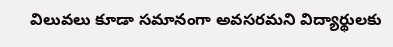విలువలు కూడా సమానంగా అవసరమని విద్యార్థులకు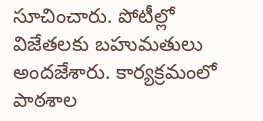సూచించారు. పోటీల్లో విజేతలకు బహుమతులు అందజేశారు. కార్యక్రమంలో పాఠశాల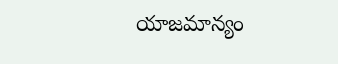యాజమాన్యం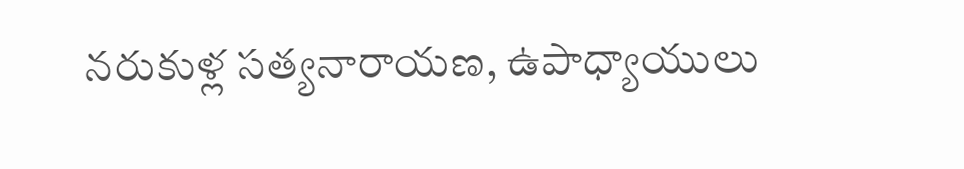నరుకుళ్ల సత్యనారాయణ, ఉపాధ్యాయులు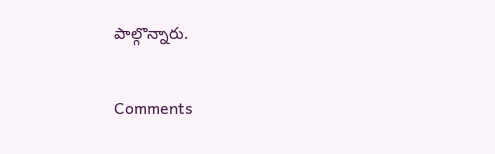పాల్గొన్నారు.


Comments